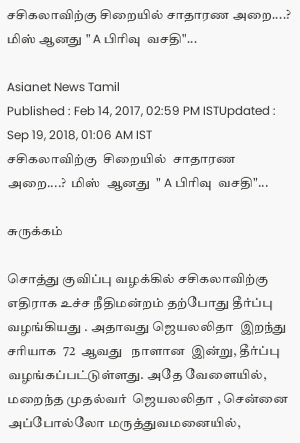சசிகலாவிற்கு சிறையில் சாதாரண அறை....? மிஸ் ஆனது " A பிரிவு  வசதி"...

Asianet News Tamil
Published : Feb 14, 2017, 02:59 PM ISTUpdated : Sep 19, 2018, 01:06 AM IST
சசிகலாவிற்கு  சிறையில்  சாதாரண   அறை....?  மிஸ்  ஆனது  " A பிரிவு  வசதி"...

சுருக்கம்

சொத்து குவிப்பு வழக்கில் சசிகலாவிற்கு  எதிராக உச்ச நீதிமன்றம் தற்போது தீர்ப்பு வழங்கியது . அதாவது ஜெயலலிதா  இறந்து  சரியாக  72  ஆவது   நாளான  இன்று, தீர்ப்பு  வழங்கப்பட்டுள்ளது. அதே வேளையில், மறைந்த முதல்வர்  ஜெயலலிதா , சென்னை அப்போல்லோ மருத்துவமனையில்,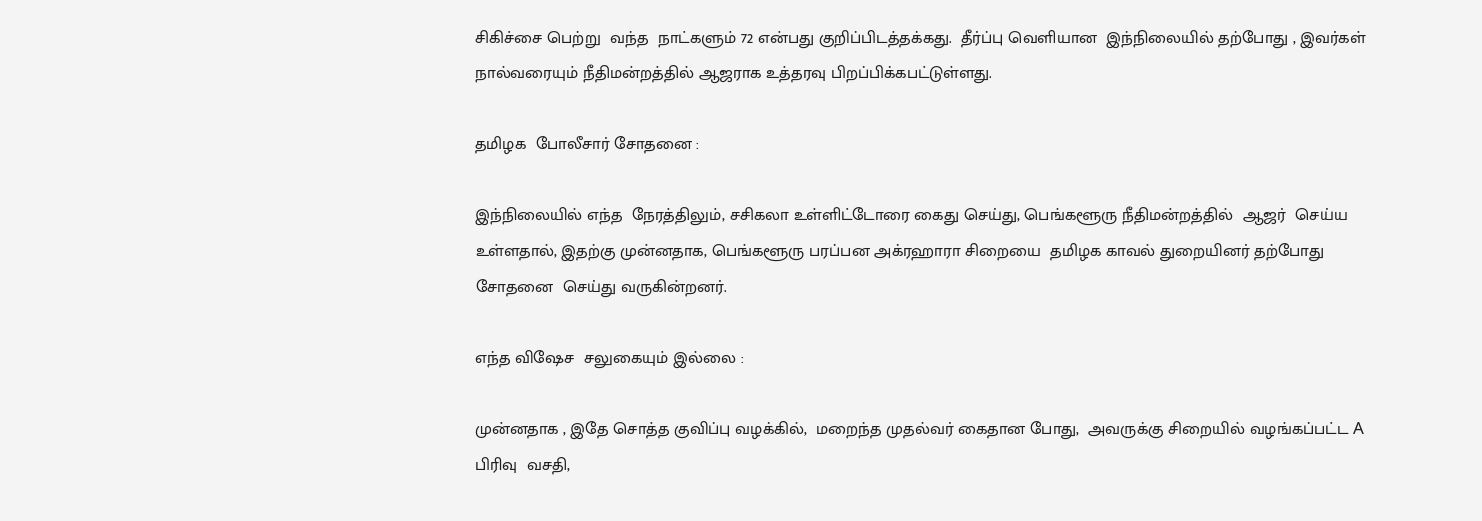சிகிச்சை பெற்று  வந்த  நாட்களும் 72 என்பது குறிப்பிடத்தக்கது.  தீர்ப்பு வெளியான  இந்நிலையில் தற்போது , இவர்கள்  நால்வரையும் நீதிமன்றத்தில் ஆஜராக உத்தரவு பிறப்பிக்கபட்டுள்ளது.

தமிழக  போலீசார் சோதனை :

இந்நிலையில் எந்த  நேரத்திலும், சசிகலா உள்ளிட்டோரை கைது செய்து, பெங்களூரு நீதிமன்றத்தில்  ஆஜர்  செய்ய  உள்ளதால், இதற்கு முன்னதாக, பெங்களூரு பரப்பன அக்ரஹாரா சிறையை  தமிழக காவல் துறையினர் தற்போது சோதனை  செய்து வருகின்றனர்.

எந்த விஷேச  சலுகையும் இல்லை :

முன்னதாக , இதே சொத்த குவிப்பு வழக்கில்,  மறைந்த முதல்வர் கைதான போது,  அவருக்கு சிறையில் வழங்கப்பட்ட A பிரிவு  வசதி,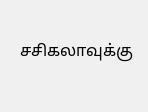சசிகலாவுக்கு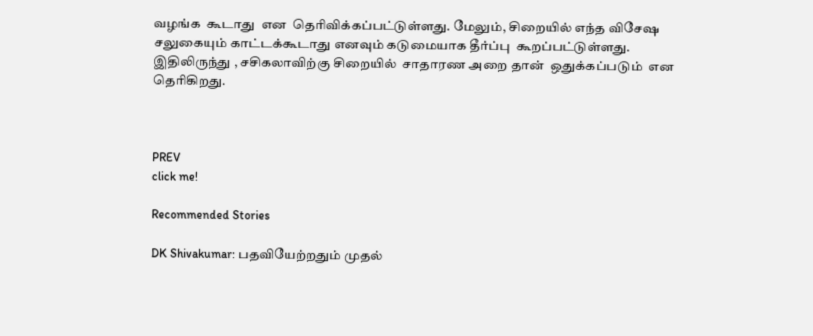வழங்க  கூடாது  என  தெரிவிக்கப்பட்டுள்ளது. மேலும், சிறையில் எந்த விசேஷ சலுகையும் காட்டக்கூடாது எனவும் கடுமையாக தீர்ப்பு  கூறப்பட்டுள்ளது. இதிலிருந்து , சசிகலாவிற்கு சிறையில்  சாதாரண அறை தான்  ஒதுக்கப்படும்  என  தெரிகிறது.



PREV
click me!

Recommended Stories

DK Shivakumar: பதவியேற்றதும் முதல்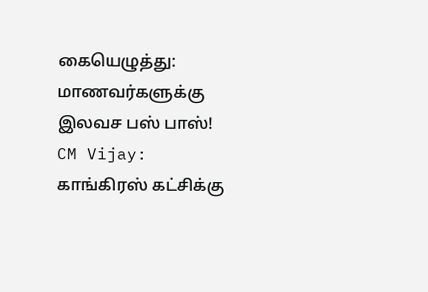கையெழுத்து: மாணவர்களுக்கு இலவச பஸ் பாஸ்!
CM Vijay: காங்கிரஸ் கட்சிக்கு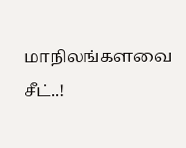மாநிலங்களவை சீட்..!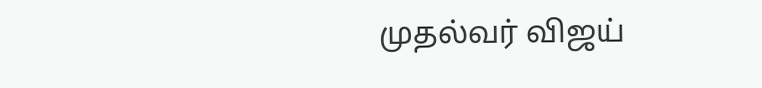முதல்வர் விஜய்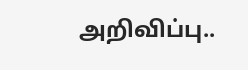அறிவிப்பு..